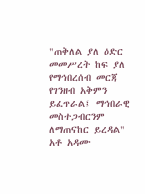"ጠቅለል ያለ ዕድር መመሥረት ከፍ ያለ የማኅበረሰብ መርጃ የገንዘብ አቅምን ይፈጥራል፤ ማኅበራዊ መስተጋብርንም ለማጠናከር ይረዳል" አቶ አዳሙ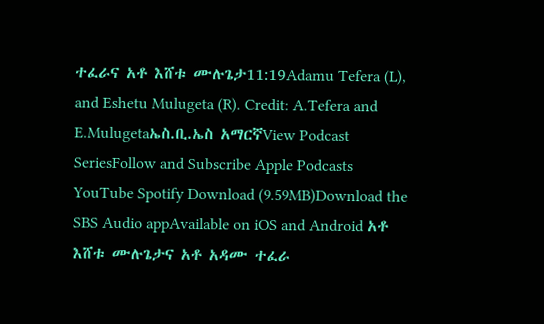ተፈራና አቶ እሸቱ ሙሉጌታ11:19Adamu Tefera (L), and Eshetu Mulugeta (R). Credit: A.Tefera and E.Mulugetaኤስ.ቢ.ኤስ አማርኛView Podcast SeriesFollow and Subscribe Apple Podcasts YouTube Spotify Download (9.59MB)Download the SBS Audio appAvailable on iOS and Android አቶ እሸቱ ሙሉጌታና አቶ አዳሙ ተፈራ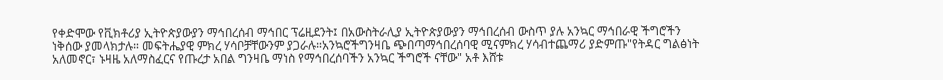የቀድሞው የቪክቶሪያ ኢትዮጵያውያን ማኅበረሰብ ማኅበር ፕሬዚደንት፤ በአውስትራሊያ ኢትዮጵያውያን ማኅበረሰብ ውስጥ ያሉ አንኳር ማኅበራዊ ችግሮችን ነቅሰው ያመላክታሉ። መፍትሔያዊ ምክረ ሃሳቦቻቸውንም ያጋራሉ።አንኳሮችግንዛቤ ጭበጣማኅበረሰባዊ ሚናምክረ ሃሳብተጨማሪ ያድምጡ"የትዳር ግልፅነት አለመኖር፣ ኑዛዜ አለማስፈርና የጡረታ አበል ግንዛቤ ማነስ የማኅበረሰባችን አንኳር ችግሮች ናቸው" አቶ እሸቱ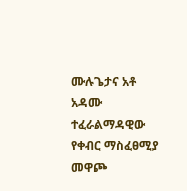ሙሉጌታና አቶ አዳሙ ተፈራልማዳዊው የቀብር ማስፈፀሚያ መዋጮ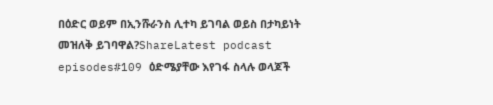በዕድር ወይም በኢንሹራንስ ሊተካ ይገባል ወይስ በታካይነት መዝለቅ ይገባዋል?ShareLatest podcast episodes#109 ዕድሜያቸው እየገፋ ስላሉ ወላጆች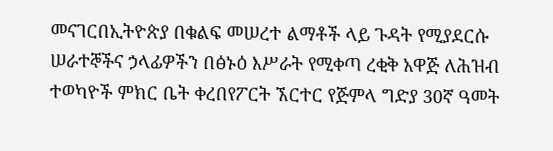መናገርበኢትዮጵያ በቁልፍ መሠረተ ልማቶች ላይ ጉዳት የሚያደርሱ ሠራተኞችና ኃላፊዎችን በፅኑዕ እሥራት የሚቀጣ ረቂቅ አዋጅ ለሕዝብ ተወካዮች ምክር ቤት ቀረበየፖርት ኧርተር የጅምላ ግድያ 30ኛ ዓመት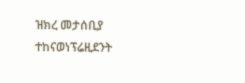ዝክረ መታሰቢያ ተከናወነፕሬዚደንት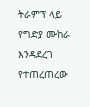ትራምፕ ላይ የግድያ ሙከራ እንዳደረገ የተጠረጠረው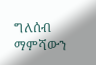ግለሰብ ማምሻውን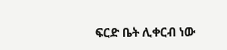ፍርድ ቤት ሊቀርብ ነው